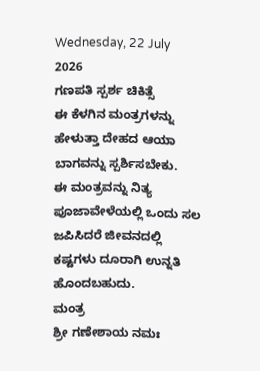Wednesday, 22 July 2026
ಗಣಪತಿ ಸ್ಪರ್ಶ ಚಿಕಿತ್ಸೆ
ಈ ಕೆಳಗಿನ ಮಂತ್ರಗಳನ್ನು ಹೇಳುತ್ತಾ ದೇಹದ ಆಯಾ ಬಾಗವನ್ನು ಸ್ಪರ್ಶಿಸಬೇಕು.
ಈ ಮಂತ್ರವನ್ನು ನಿತ್ಯ ಪೂಜಾವೇಳೆಯಲ್ಲಿ ಒಂದು ಸಲ ಜಪಿಸಿದರೆ ಜೀವನದಲ್ಲಿ ಕಷ್ಟಗಳು ದೂರಾಗಿ ಉನ್ನತಿ ಹೊಂದಬಹುದು.
ಮಂತ್ರ
ಶ್ರೀ ಗಣೇಶಾಯ ನಮಃ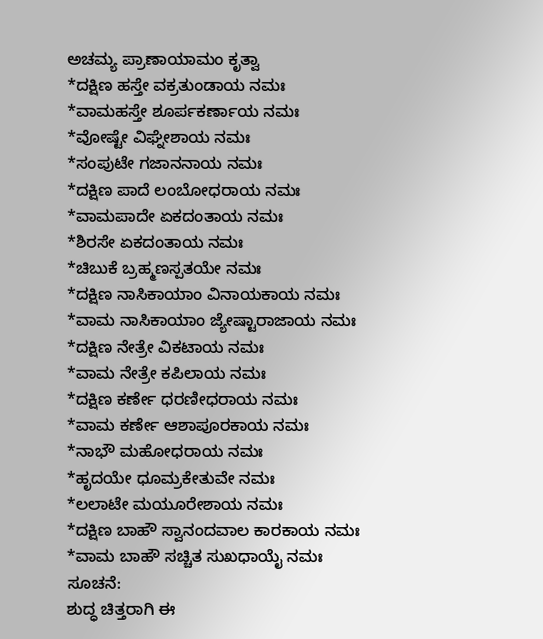ಅಚಮ್ಯ ಪ್ರಾಣಾಯಾಮಂ ಕೃತ್ವಾ
*ದಕ್ಷಿಣ ಹಸ್ತೇ ವಕ್ರತುಂಡಾಯ ನಮಃ
*ವಾಮಹಸ್ತೇ ಶೂರ್ಪಕರ್ಣಾಯ ನಮಃ
*ವೋಷ್ಟೇ ವಿಘ್ನೇಶಾಯ ನಮಃ
*ಸಂಪುಟೇ ಗಜಾನನಾಯ ನಮಃ
*ದಕ್ಷಿಣ ಪಾದೆ ಲಂಬೋಧರಾಯ ನಮಃ
*ವಾಮಪಾದೇ ಏಕದಂತಾಯ ನಮಃ
*ಶಿರಸೇ ಏಕದಂತಾಯ ನಮಃ
*ಚಿಬುಕೆ ಬ್ರಹ್ಮಣಸ್ಪತಯೇ ನಮಃ
*ದಕ್ಷಿಣ ನಾಸಿಕಾಯಾಂ ವಿನಾಯಕಾಯ ನಮಃ
*ವಾಮ ನಾಸಿಕಾಯಾಂ ಜ್ಯೇಷ್ಟಾರಾಜಾಯ ನಮಃ
*ದಕ್ಷಿಣ ನೇತ್ರೇ ವಿಕಟಾಯ ನಮಃ
*ವಾಮ ನೇತ್ರೇ ಕಪಿಲಾಯ ನಮಃ
*ದಕ್ಷಿಣ ಕರ್ಣೇ ಧರಣೀಧರಾಯ ನಮಃ
*ವಾಮ ಕರ್ಣೇ ಆಶಾಪೂರಕಾಯ ನಮಃ
*ನಾಭೌ ಮಹೋಧರಾಯ ನಮಃ
*ಹೃದಯೇ ಧೂಮ್ರಕೇತುವೇ ನಮಃ
*ಲಲಾಟೇ ಮಯೂರೇಶಾಯ ನಮಃ
*ದಕ್ಷಿಣ ಬಾಹೌ ಸ್ವಾನಂದವಾಲ ಕಾರಕಾಯ ನಮಃ
*ವಾಮ ಬಾಹೌ ಸಚ್ಚಿತ ಸುಖಧಾಯೈ ನಮಃ
ಸೂಚನೆ:
ಶುದ್ಧ ಚಿತ್ತರಾಗಿ ಈ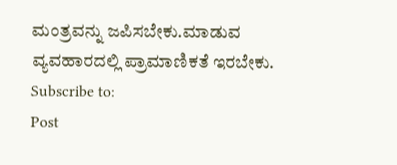ಮಂತ್ರವನ್ನು ಜಪಿಸಬೇಕು.ಮಾಡುವ ವ್ಯವಹಾರದಲ್ಲಿ ಪ್ರಾಮಾಣಿಕತೆ ಇರಬೇಕು.
Subscribe to:
Post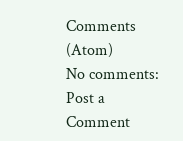Comments (Atom)
No comments:
Post a Comment